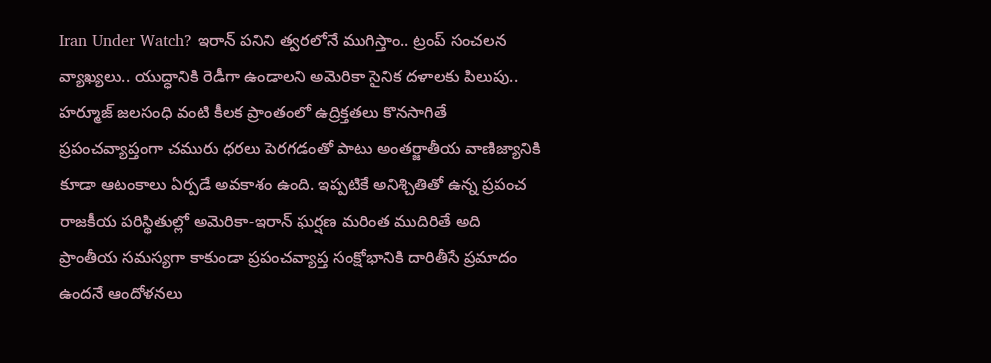Iran Under Watch? ఇరాన్ పనిని త్వరలోనే ముగిస్తాం.. ట్రంప్ సంచలన వ్యాఖ్యలు.. యుద్ధానికి రెడీగా ఉండాలని అమెరికా సైనిక దళాలకు పిలుపు..
హర్మూజ్ జలసంధి వంటి కీలక ప్రాంతంలో ఉద్రిక్తతలు కొనసాగితే ప్రపంచవ్యాప్తంగా చమురు ధరలు పెరగడంతో పాటు అంతర్జాతీయ వాణిజ్యానికి కూడా ఆటంకాలు ఏర్పడే అవకాశం ఉంది. ఇప్పటికే అనిశ్చితితో ఉన్న ప్రపంచ రాజకీయ పరిస్థితుల్లో అమెరికా-ఇరాన్ ఘర్షణ మరింత ముదిరితే అది ప్రాంతీయ సమస్యగా కాకుండా ప్రపంచవ్యాప్త సంక్షోభానికి దారితీసే ప్రమాదం ఉందనే ఆందోళనలు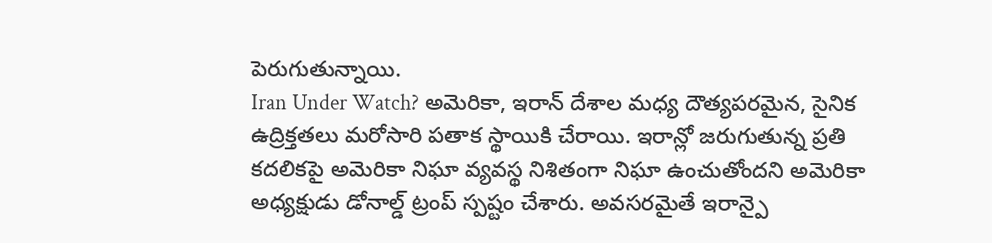పెరుగుతున్నాయి.
Iran Under Watch? అమెరికా, ఇరాన్ దేశాల మధ్య దౌత్యపరమైన, సైనిక ఉద్రిక్తతలు మరోసారి పతాక స్థాయికి చేరాయి. ఇరాన్లో జరుగుతున్న ప్రతి కదలికపై అమెరికా నిఘా వ్యవస్థ నిశితంగా నిఘా ఉంచుతోందని అమెరికా అధ్యక్షుడు డోనాల్డ్ ట్రంప్ స్పష్టం చేశారు. అవసరమైతే ఇరాన్పై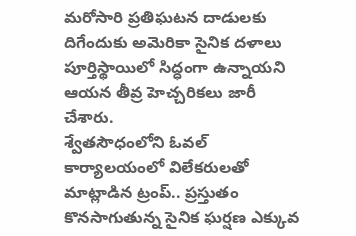మరోసారి ప్రతిఘటన దాడులకు దిగేందుకు అమెరికా సైనిక దళాలు పూర్తిస్థాయిలో సిద్ధంగా ఉన్నాయని ఆయన తీవ్ర హెచ్చరికలు జారీ చేశారు.
శ్వేతసౌధంలోని ఓవల్ కార్యాలయంలో విలేకరులతో మాట్లాడిన ట్రంప్.. ప్రస్తుతం కొనసాగుతున్న సైనిక ఘర్షణ ఎక్కువ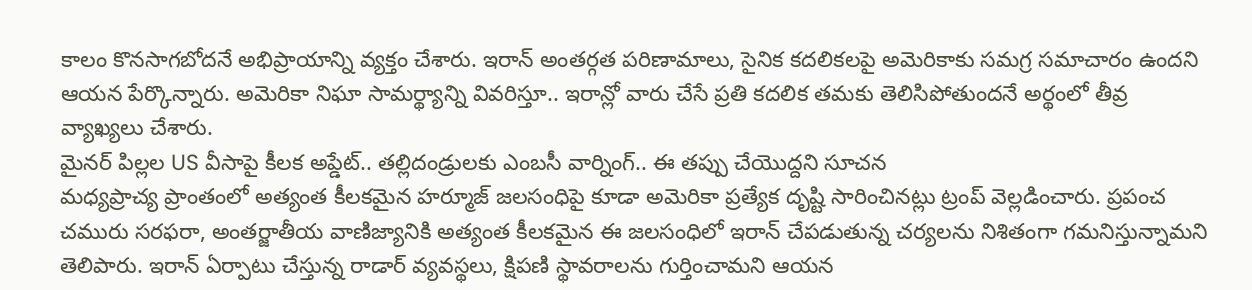కాలం కొనసాగబోదనే అభిప్రాయాన్ని వ్యక్తం చేశారు. ఇరాన్ అంతర్గత పరిణామాలు, సైనిక కదలికలపై అమెరికాకు సమగ్ర సమాచారం ఉందని ఆయన పేర్కొన్నారు. అమెరికా నిఘా సామర్థ్యాన్ని వివరిస్తూ.. ఇరాన్లో వారు చేసే ప్రతి కదలిక తమకు తెలిసిపోతుందనే అర్థంలో తీవ్ర వ్యాఖ్యలు చేశారు.
మైనర్ పిల్లల US వీసాపై కీలక అప్డేట్.. తల్లిదండ్రులకు ఎంబసీ వార్నింగ్.. ఈ తప్పు చేయొద్దని సూచన
మధ్యప్రాచ్య ప్రాంతంలో అత్యంత కీలకమైన హర్మూజ్ జలసంధిపై కూడా అమెరికా ప్రత్యేక దృష్టి సారించినట్లు ట్రంప్ వెల్లడించారు. ప్రపంచ చమురు సరఫరా, అంతర్జాతీయ వాణిజ్యానికి అత్యంత కీలకమైన ఈ జలసంధిలో ఇరాన్ చేపడుతున్న చర్యలను నిశితంగా గమనిస్తున్నామని తెలిపారు. ఇరాన్ ఏర్పాటు చేస్తున్న రాడార్ వ్యవస్థలు, క్షిపణి స్థావరాలను గుర్తించామని ఆయన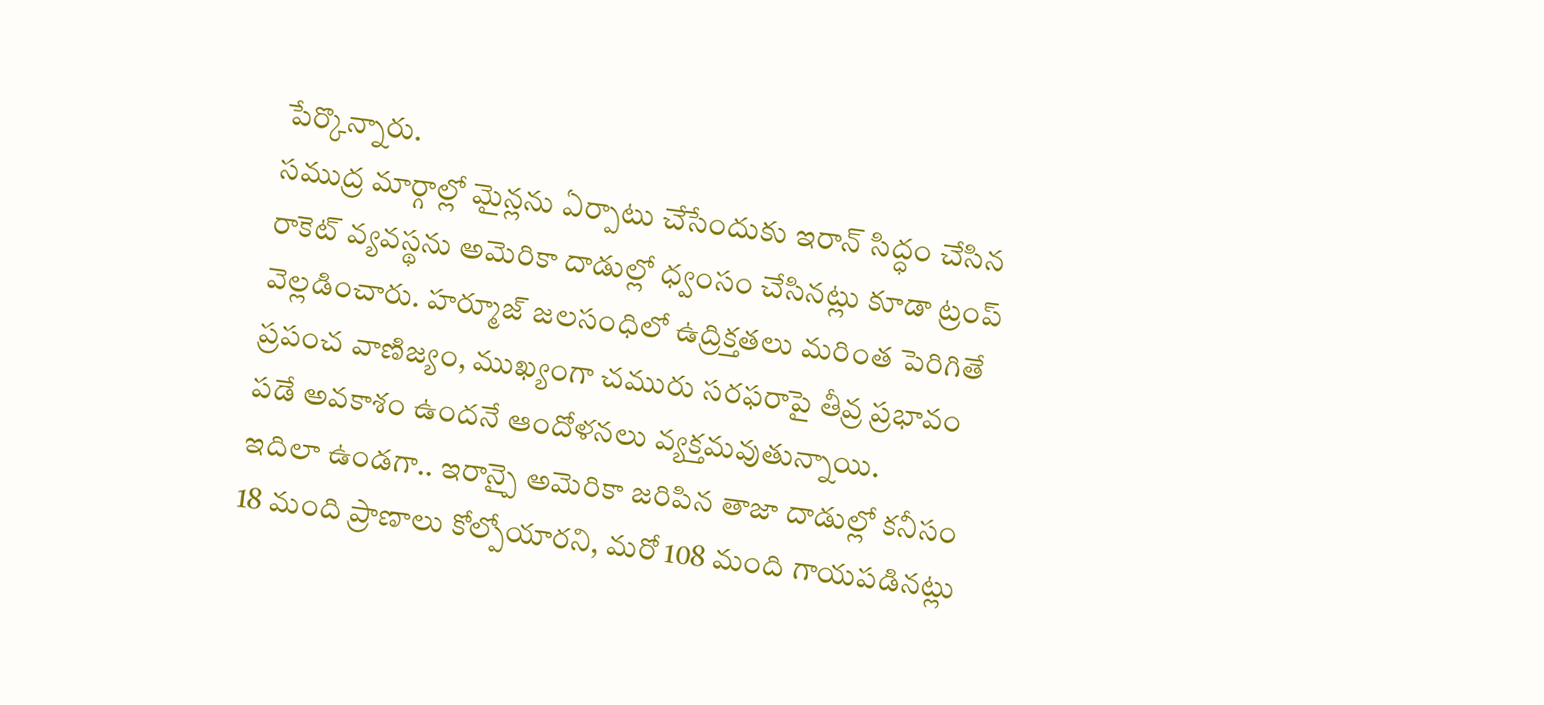పేర్కొన్నారు.
సముద్ర మార్గాల్లో మైన్లను ఏర్పాటు చేసేందుకు ఇరాన్ సిద్ధం చేసిన రాకెట్ వ్యవస్థను అమెరికా దాడుల్లో ధ్వంసం చేసినట్లు కూడా ట్రంప్ వెల్లడించారు. హర్మూజ్ జలసంధిలో ఉద్రిక్తతలు మరింత పెరిగితే ప్రపంచ వాణిజ్యం, ముఖ్యంగా చమురు సరఫరాపై తీవ్ర ప్రభావం పడే అవకాశం ఉందనే ఆందోళనలు వ్యక్తమవుతున్నాయి.
ఇదిలా ఉండగా.. ఇరాన్పై అమెరికా జరిపిన తాజా దాడుల్లో కనీసం 18 మంది ప్రాణాలు కోల్పోయారని, మరో 108 మంది గాయపడినట్లు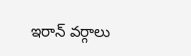ఇరాన్ వర్గాలు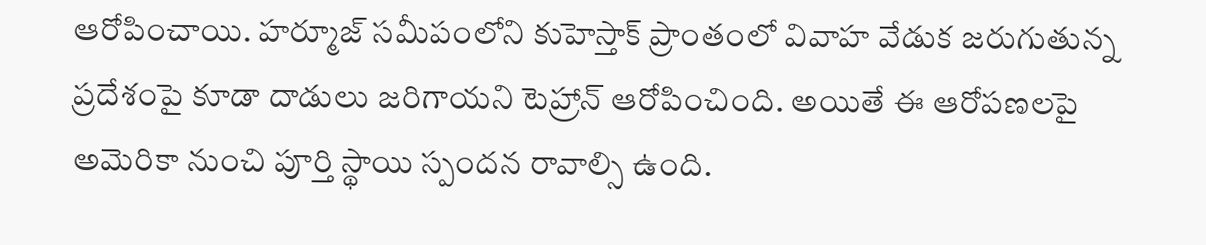ఆరోపించాయి. హర్మూజ్ సమీపంలోని కుహెస్తాక్ ప్రాంతంలో వివాహ వేడుక జరుగుతున్న ప్రదేశంపై కూడా దాడులు జరిగాయని టెహ్రాన్ ఆరోపించింది. అయితే ఈ ఆరోపణలపై అమెరికా నుంచి పూర్తి స్థాయి స్పందన రావాల్సి ఉంది.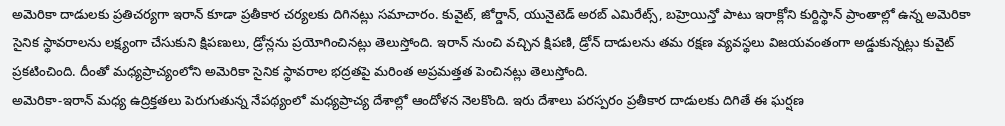అమెరికా దాడులకు ప్రతిచర్యగా ఇరాన్ కూడా ప్రతీకార చర్యలకు దిగినట్లు సమాచారం. కువైట్, జోర్డాన్, యునైటెడ్ అరబ్ ఎమిరేట్స్, బహ్రెయిన్తో పాటు ఇరాక్లోని కుర్దిస్థాన్ ప్రాంతాల్లో ఉన్న అమెరికా సైనిక స్థావరాలను లక్ష్యంగా చేసుకుని క్షిపణులు, డ్రోన్లను ప్రయోగించినట్లు తెలుస్తోంది. ఇరాన్ నుంచి వచ్చిన క్షిపణి, డ్రోన్ దాడులను తమ రక్షణ వ్యవస్థలు విజయవంతంగా అడ్డుకున్నట్లు కువైట్ ప్రకటించింది. దీంతో మధ్యప్రాచ్యంలోని అమెరికా సైనిక స్థావరాల భద్రతపై మరింత అప్రమత్తత పెంచినట్లు తెలుస్తోంది.
అమెరికా-ఇరాన్ మధ్య ఉద్రిక్తతలు పెరుగుతున్న నేపథ్యంలో మధ్యప్రాచ్య దేశాల్లో ఆందోళన నెలకొంది. ఇరు దేశాలు పరస్పరం ప్రతీకార దాడులకు దిగితే ఈ ఘర్షణ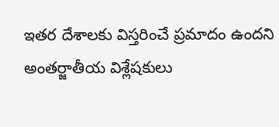ఇతర దేశాలకు విస్తరించే ప్రమాదం ఉందని అంతర్జాతీయ విశ్లేషకులు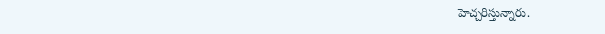హెచ్చరిస్తున్నారు.